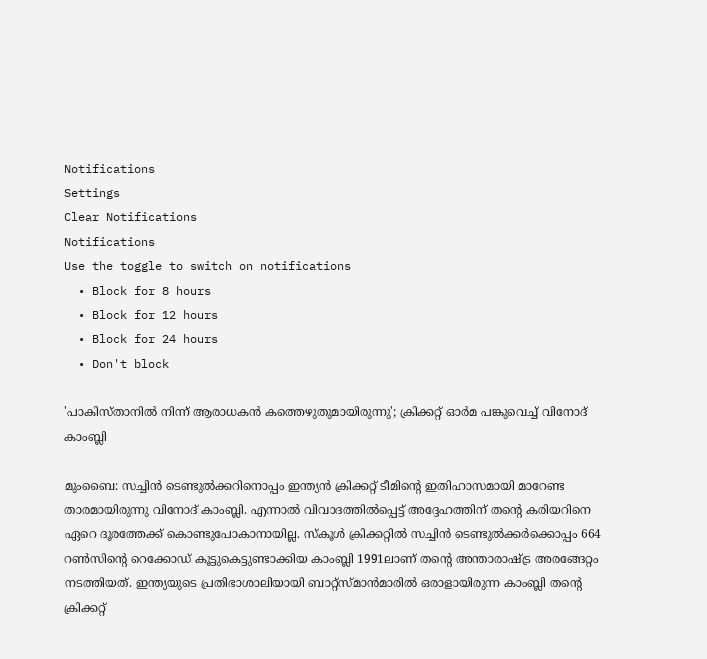Notifications
Settings
Clear Notifications
Notifications
Use the toggle to switch on notifications
  • Block for 8 hours
  • Block for 12 hours
  • Block for 24 hours
  • Don't block

'പാകിസ്താനില്‍ നിന്ന് ആരാധകന്‍ കത്തെഴുതുമായിരുന്നു'; ക്രിക്കറ്റ് ഓര്‍മ പങ്കുവെച്ച് വിനോദ് കാംബ്ലി

മുംബൈ: സച്ചിന്‍ ടെണ്ടുല്‍ക്കറിനൊപ്പം ഇന്ത്യന്‍ ക്രിക്കറ്റ് ടീമിന്റെ ഇതിഹാസമായി മാറേണ്ട താരമായിരുന്നു വിനോദ് കാംബ്ലി. എന്നാല്‍ വിവാദത്തില്‍പ്പെട്ട് അദ്ദേഹത്തിന് തന്റെ കരിയറിനെ ഏറെ ദൂരത്തേക്ക് കൊണ്ടുപോകാനായില്ല. സ്‌കൂള്‍ ക്രിക്കറ്റില്‍ സച്ചിന്‍ ടെണ്ടുല്‍ക്കര്‍ക്കൊപ്പം 664 റണ്‍സിന്റെ റെക്കോഡ് കൂട്ടുകെട്ടുണ്ടാക്കിയ കാംബ്ലി 1991ലാണ് തന്റെ അന്താരാഷ്ട്ര അരങ്ങേറ്റം നടത്തിയത്. ഇന്ത്യയുടെ പ്രതിഭാശാലിയായി ബാറ്റ്‌സ്മാന്‍മാരില്‍ ഒരാളായിരുന്ന കാംബ്ലി തന്റെ ക്രിക്കറ്റ്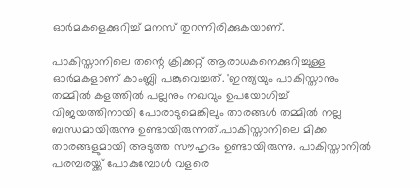ഓര്‍മകളെക്കുറിച്ച് മനസ് തുറന്നിരിക്കുകയാണ്.

പാകിസ്താനിലെ തന്റെ ക്രിക്കറ്റ് ആരാധകനെക്കുറിച്ചുള്ള ഓര്‍മകളാണ് കാംബ്ലി പങ്കുവെച്ചത്. 'ഇന്ത്യയും പാകിസ്താനും തമ്മില്‍ കളത്തില്‍ പല്ലനും നഖവും ഉപയോഗിച്ച് വിജയത്തിനായി പോരാടുമെങ്കിലും താരങ്ങള്‍ തമ്മില്‍ നല്ല ബന്ധമായിരുന്നു ഉണ്ടായിരുന്നത്.പാകിസ്താനിലെ മിക്ക താരങ്ങളുമായി അടുത്ത സൗഹൃദം ഉണ്ടായിരുന്നു. പാകിസ്താനില്‍ പരമ്പരയ്ക്ക് പോകുമ്പോള്‍ വളരെ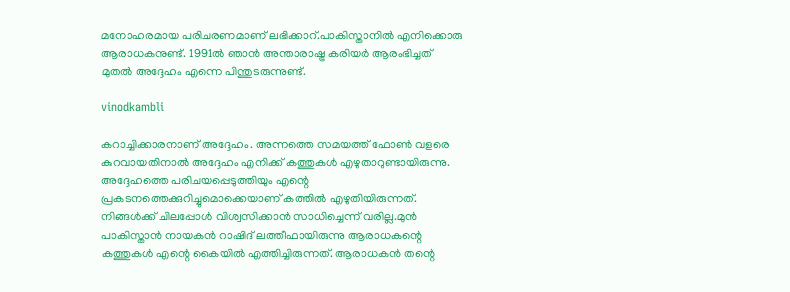മനോഹരമായ പരിചരണമാണ് ലഭിക്കാറ്.പാകിസ്താനില്‍ എനിക്കൊരു ആരാധകനുണ്ട്. 1991ല്‍ ഞാന്‍ അന്താരാഷ്ട്ര കരിയര്‍ ആരംഭിച്ചത് മുതല്‍ അദ്ദേഹം എന്നെ പിന്തുടരുന്നുണ്ട്.

vinodkambli

കറാച്ചിക്കാരനാണ് അദ്ദേഹം. അന്നത്തെ സമയത്ത് ഫോണ്‍ വളരെ കുറവായതിനാല്‍ അദ്ദേഹം എനിക്ക് കത്തുകള്‍ എഴുതാറുണ്ടായിരുന്നു. അദ്ദേഹത്തെ പരിചയപ്പെടുത്തിയും എന്റെ പ്രകടനത്തെക്കുറിച്ചുമൊക്കെയാണ് കത്തില്‍ എഴുതിയിരുന്നത്. നിങ്ങള്‍ക്ക് ചിലപ്പോള്‍ വിശ്വസിക്കാന്‍ സാധിച്ചെന്ന് വരില്ല.മുന്‍ പാകിസ്താന്‍ നായകന്‍ റാഷിദ് ലത്തീഫായിരുന്നു ആരാധകന്റെ കത്തുകള്‍ എന്റെ കൈയില്‍ എത്തിച്ചിരുന്നത്. ആരാധകന്‍ തന്റെ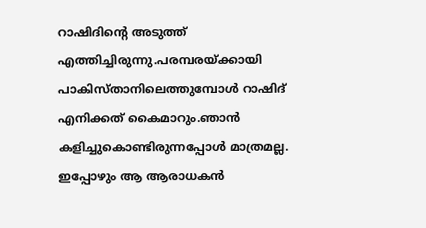റാഷിദിന്റെ അടുത്ത് എത്തിച്ചിരുന്നു.പരമ്പരയ്ക്കായി പാകിസ്താനിലെത്തുമ്പോള്‍ റാഷിദ് എനിക്കത് കൈമാറും.ഞാന്‍ കളിച്ചുകൊണ്ടിരുന്നപ്പോള്‍ മാത്രമല്ല. ഇപ്പോഴും ആ ആരാധകന്‍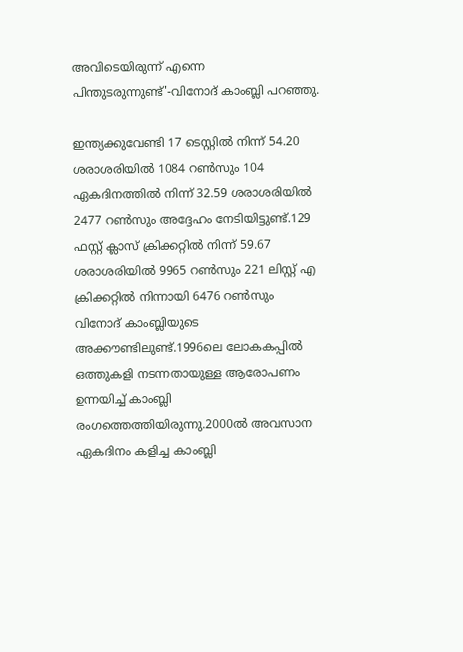അവിടെയിരുന്ന് എന്നെ പിന്തുടരുന്നുണ്ട്'-വിനോദ് കാംബ്ലി പറഞ്ഞു.

ഇന്ത്യക്കുവേണ്ടി 17 ടെസ്റ്റില്‍ നിന്ന് 54.20 ശരാശരിയില്‍ 1084 റണ്‍സും 104 ഏകദിനത്തില്‍ നിന്ന് 32.59 ശരാശരിയില്‍ 2477 റണ്‍സും അദ്ദേഹം നേടിയിട്ടുണ്ട്.129 ഫസ്റ്റ് ക്ലാസ് ക്രിക്കറ്റില്‍ നിന്ന് 59.67 ശരാശരിയില്‍ 9965 റണ്‍സും 221 ലിസ്റ്റ് എ ക്രിക്കറ്റില്‍ നിന്നായി 6476 റണ്‍സും വിനോദ് കാംബ്ലിയുടെ അക്കൗണ്ടിലുണ്ട്.1996ലെ ലോകകപ്പില്‍ ഒത്തുകളി നടന്നതായുള്ള ആരോപണം ഉന്നയിച്ച് കാംബ്ലി രംഗത്തെത്തിയിരുന്നു.2000ല്‍ അവസാന ഏകദിനം കളിച്ച കാംബ്ലി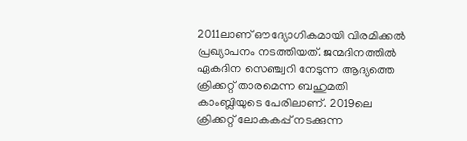2011ലാണ് ഔദ്യോഗികമായി വിരമിക്കല്‍ പ്രഖ്യാപനം നടത്തിയത്. ജന്മദിനത്തില്‍ ഏകദിന സെഞ്ച്വറി നേടുന്ന ആദ്യത്തെ ക്രിക്കറ്റ് താരമെന്ന ബഹുമതി കാംബ്ലിയുടെ പേരിലാണ്. 2019ലെ ക്രിക്കറ്റ് ലോകകപ്പ് നടക്കുന്ന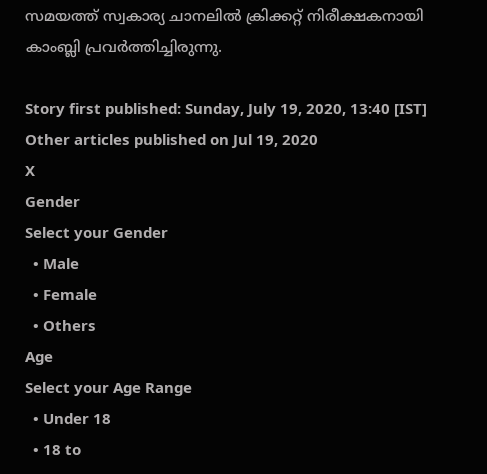സമയത്ത് സ്വകാര്യ ചാനലില്‍ ക്രിക്കറ്റ് നിരീക്ഷകനായി കാംബ്ലി പ്രവര്‍ത്തിച്ചിരുന്നു.

Story first published: Sunday, July 19, 2020, 13:40 [IST]
Other articles published on Jul 19, 2020
X
Gender
Select your Gender
  • Male
  • Female
  • Others
Age
Select your Age Range
  • Under 18
  • 18 to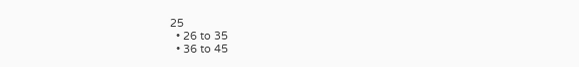25
  • 26 to 35
  • 36 to 45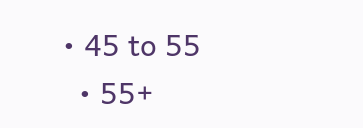• 45 to 55
  • 55+